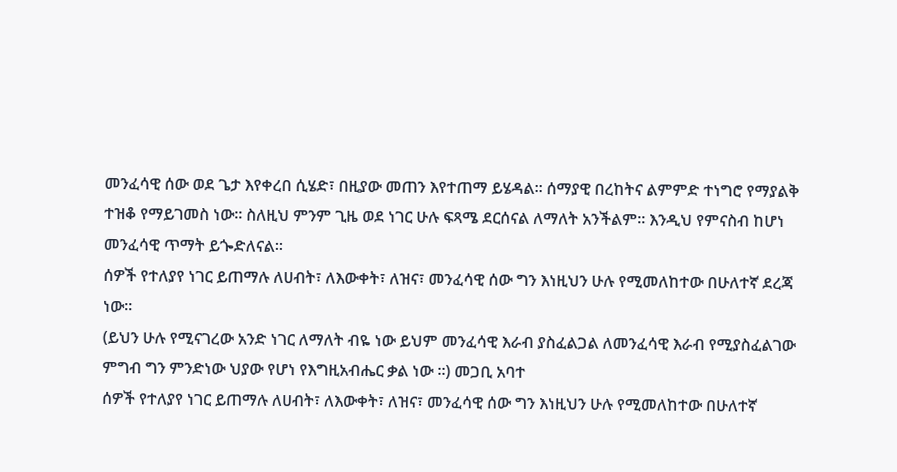መንፈሳዊ ሰው ወደ ጌታ እየቀረበ ሲሄድ፣ በዚያው መጠን እየተጠማ ይሄዳል፡፡ ሰማያዊ በረከትና ልምምድ ተነግሮ የማያልቅ ተዝቆ የማይገመስ ነው፡፡ ስለዚህ ምንም ጊዜ ወደ ነገር ሁሉ ፍጻሜ ደርሰናል ለማለት አንችልም፡፡ እንዲህ የምናስብ ከሆነ መንፈሳዊ ጥማት ይጐድለናል፡፡
ሰዎች የተለያየ ነገር ይጠማሉ ለሀብት፣ ለእውቀት፣ ለዝና፣ መንፈሳዊ ሰው ግን እነዚህን ሁሉ የሚመለከተው በሁለተኛ ደረጃ ነው፡፡
(ይህን ሁሉ የሚናገረው አንድ ነገር ለማለት ብዬ ነው ይህም መንፈሳዊ እራብ ያስፈልጋል ለመንፈሳዊ እራብ የሚያስፈልገው ምግብ ግን ምንድነው ህያው የሆነ የእግዚአብሔር ቃል ነው ።) መጋቢ አባተ
ሰዎች የተለያየ ነገር ይጠማሉ ለሀብት፣ ለእውቀት፣ ለዝና፣ መንፈሳዊ ሰው ግን እነዚህን ሁሉ የሚመለከተው በሁለተኛ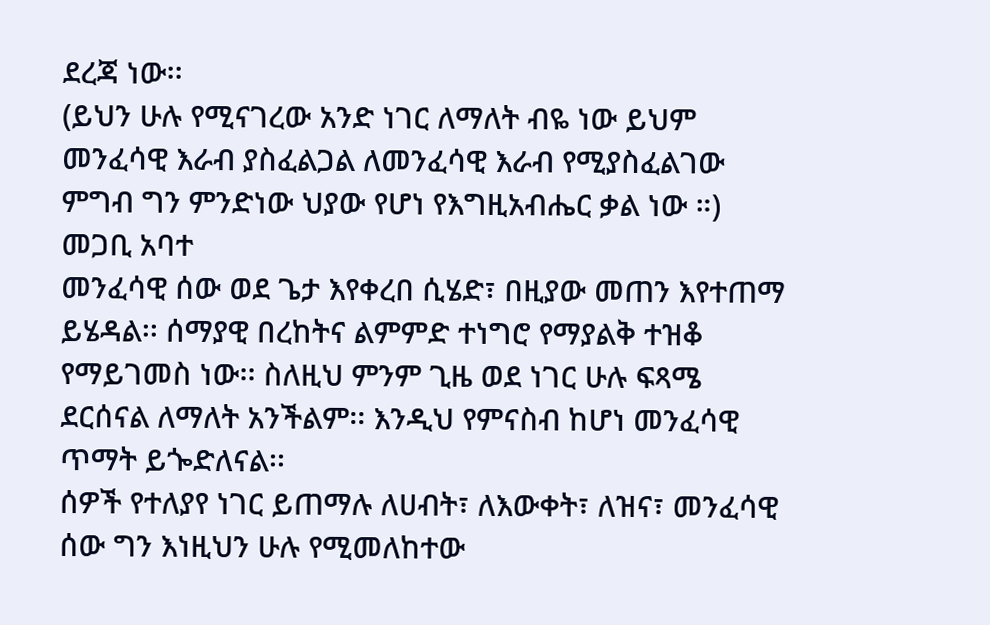ደረጃ ነው፡፡
(ይህን ሁሉ የሚናገረው አንድ ነገር ለማለት ብዬ ነው ይህም መንፈሳዊ እራብ ያስፈልጋል ለመንፈሳዊ እራብ የሚያስፈልገው ምግብ ግን ምንድነው ህያው የሆነ የእግዚአብሔር ቃል ነው ።) መጋቢ አባተ
መንፈሳዊ ሰው ወደ ጌታ እየቀረበ ሲሄድ፣ በዚያው መጠን እየተጠማ ይሄዳል፡፡ ሰማያዊ በረከትና ልምምድ ተነግሮ የማያልቅ ተዝቆ የማይገመስ ነው፡፡ ስለዚህ ምንም ጊዜ ወደ ነገር ሁሉ ፍጻሜ ደርሰናል ለማለት አንችልም፡፡ እንዲህ የምናስብ ከሆነ መንፈሳዊ ጥማት ይጐድለናል፡፡
ሰዎች የተለያየ ነገር ይጠማሉ ለሀብት፣ ለእውቀት፣ ለዝና፣ መንፈሳዊ ሰው ግን እነዚህን ሁሉ የሚመለከተው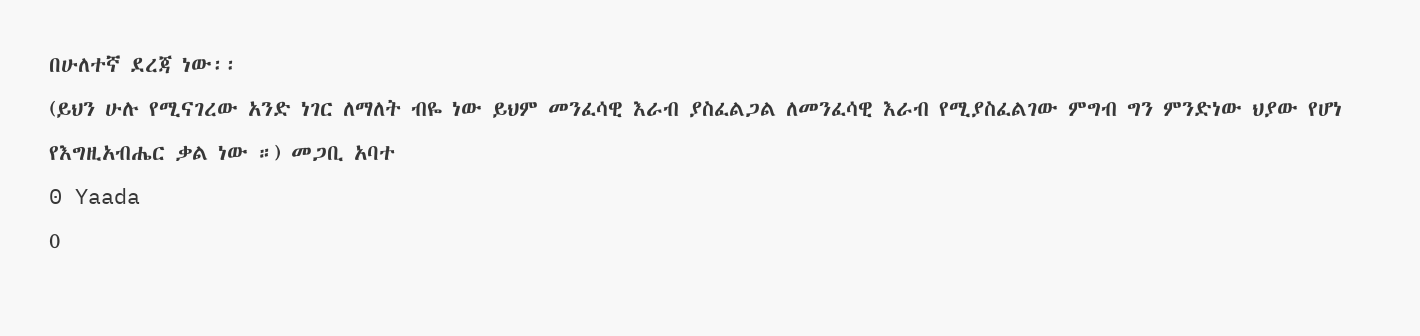በሁለተኛ ደረጃ ነው፡፡
(ይህን ሁሉ የሚናገረው አንድ ነገር ለማለት ብዬ ነው ይህም መንፈሳዊ እራብ ያስፈልጋል ለመንፈሳዊ እራብ የሚያስፈልገው ምግብ ግን ምንድነው ህያው የሆነ የእግዚአብሔር ቃል ነው ።) መጋቢ አባተ
0 Yaada
0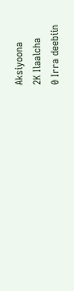Aksiyoona
2K Ilaalcha
0 Irra deebiin